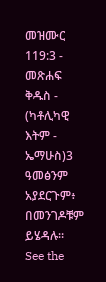መዝሙር 119:3 - መጽሐፍ ቅዱስ - (ካቶሊካዊ እትም - ኤማሁስ)3 ዓመፅንም አያደርጉም፥ በመንገዶቹም ይሄዳሉ። See the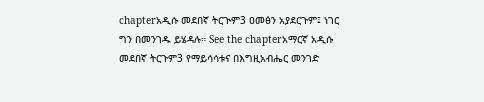chapterአዲሱ መደበኛ ትርጒም3 ዐመፅን አያደርጉም፤ ነገር ግን በመንገዱ ይሄዳሉ። See the chapterአማርኛ አዲሱ መደበኛ ትርጉም3 የማይሳሳቱና በእግዚአብሔር መንገድ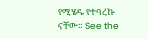የሚሄዱ የተባረኩ ናቸው። See the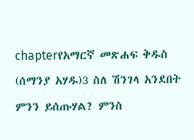chapterየአማርኛ መጽሐፍ ቅዱስ (ሰማንያ አሃዱ)3 ስለ ሽንገላ አንደበት ምንን ይሰጡሃል? ምንስ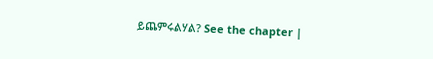ይጨምሩልሃል? See the chapter |